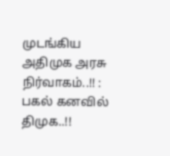முடங்கிய அதிமுக அரசு நிர்வாகம்..!! : பகல் கனவில் திமுக..!!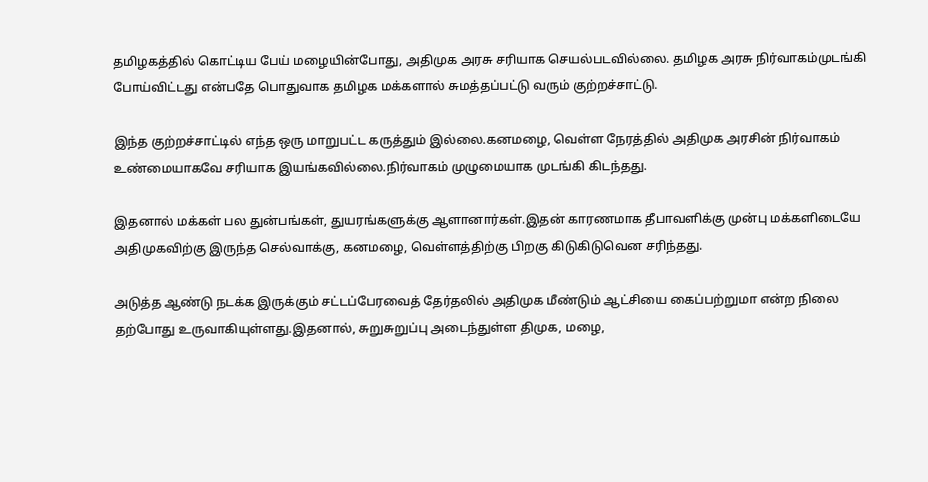தமிழகத்தில் கொட்டிய பேய் மழையின்போது, அதிமுக அரசு சரியாக செயல்படவில்லை. தமிழக அரசு நிர்வாகம்முடங்கி போய்விட்டது என்பதே பொதுவாக தமிழக மக்களால் சுமத்தப்பட்டு வரும் குற்றச்சாட்டு.

இந்த குற்றச்சாட்டில் எந்த ஒரு மாறுபட்ட கருத்தும் இல்லை.கனமழை, வெள்ள நேரத்தில் அதிமுக அரசின் நிர்வாகம் உண்மையாகவே சரியாக இயங்கவில்லை.நிர்வாகம் முழுமையாக முடங்கி கிடந்தது.

இதனால் மக்கள் பல துன்பங்கள், துயரங்களுக்கு ஆளானார்கள்.இதன் காரணமாக தீபாவளிக்கு முன்பு மக்களிடையே அதிமுகவிற்கு இருந்த செல்வாக்கு, கனமழை, வெள்ளத்திற்கு பிறகு கிடுகிடுவென சரிந்தது.

அடுத்த ஆண்டு நடக்க இருக்கும் சட்டப்பேரவைத் தேர்தலில் அதிமுக மீண்டும் ஆட்சியை கைப்பற்றுமா என்ற நிலை தற்போது உருவாகியுள்ளது.இதனால், சுறுசுறுப்பு அடைந்துள்ள திமுக, மழை,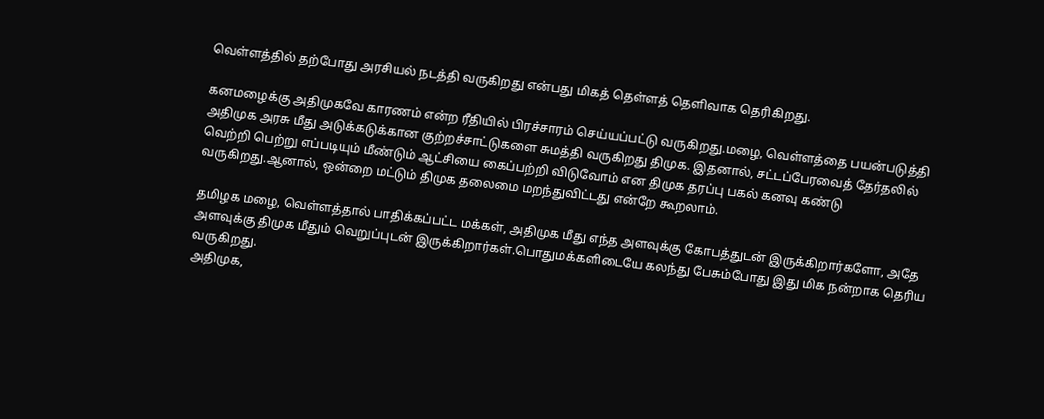வெள்ளத்தில் தற்போது அரசியல் நடத்தி வருகிறது என்பது மிகத் தெள்ளத் தெளிவாக தெரிகிறது.

கனமழைக்கு அதிமுகவே காரணம் என்ற ரீதியில் பிரச்சாரம் செய்யப்பட்டு வருகிறது.மழை, வெள்ளத்தை பயன்படுத்தி அதிமுக அரசு மீது அடுக்கடுக்கான குற்றச்சாட்டுகளை சுமத்தி வருகிறது திமுக. இதனால், சட்டப்பேரவைத் தேர்தலில் வெற்றி பெற்று எப்படியும் மீண்டும் ஆட்சியை கைப்பற்றி விடுவோம் என திமுக தரப்பு பகல் கனவு கண்டு வருகிறது.ஆனால், ஒன்றை மட்டும் திமுக தலைமை மறந்துவிட்டது என்றே கூறலாம்.

தமிழக மழை, வெள்ளத்தால் பாதிக்கப்பட்ட மக்கள், அதிமுக மீது எந்த அளவுக்கு கோபத்துடன் இருக்கிறார்களோ, அதே அளவுக்கு திமுக மீதும் வெறுப்புடன் இருக்கிறார்கள்.பொதுமக்களிடையே கலந்து பேசும்போது இது மிக நன்றாக தெரிய வருகிறது.
அதிமுக,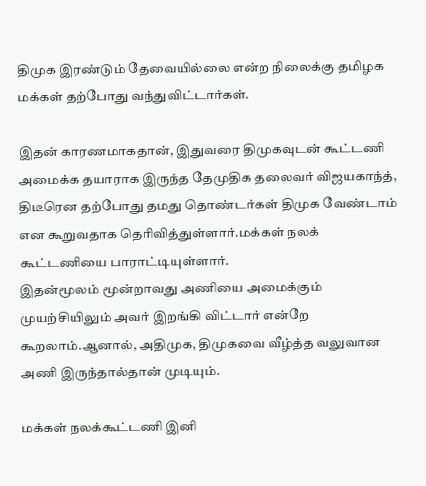திமுக இரண்டும் தேவையில்லை என்ற நிலைக்கு தமிழக மக்கள் தற்போது வந்துவிட்டார்கள்.

இதன் காரணமாகதான், இதுவரை திமுகவுடன் கூட்டணி அமைக்க தயாராக இருந்த தேமுதிக தலைவர் விஜயகாந்த், திடீரென தற்போது தமது தொண்டர்கள் திமுக வேண்டாம் என கூறுவதாக தெரிவித்துள்ளார்.மக்கள் நலக் கூட்டணியை பாராட்டியுள்ளார்.
இதன்மூலம் மூன்றாவது அணியை அமைக்கும் முயற்சியிலும் அவர் இறங்கி விட்டார் என்றே கூறலாம்.ஆனால், அதிமுக, திமுகவை வீழ்த்த வலுவான அணி இருந்தால்தான் முடியும்.

மக்கள் நலக்கூட்டணி இனி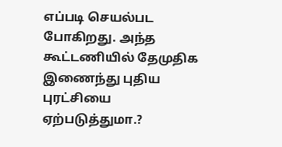எப்படி செயல்பட போகிறது. அந்த கூட்டணியில் தேமுதிக இணைந்து புதிய புரட்சியை ஏற்படுத்துமா.?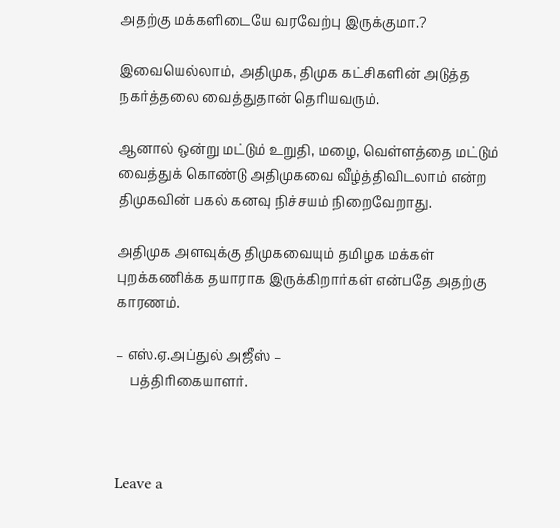அதற்கு மக்களிடையே வரவேற்பு இருக்குமா.?

இவையெல்லாம், அதிமுக, திமுக கட்சிகளின் அடுத்த நகர்த்தலை வைத்துதான் தெரியவரும்.

ஆனால் ஒன்று மட்டும் உறுதி, மழை, வெள்ளத்தை மட்டும் வைத்துக் கொண்டு அதிமுகவை வீழ்த்திவிடலாம் என்ற திமுகவின் பகல் கனவு நிச்சயம் நிறைவேறாது.

அதிமுக அளவுக்கு திமுகவையும் தமிழக மக்கள் புறக்கணிக்க தயாராக இருக்கிறார்கள் என்பதே அதற்கு காரணம்.

– எஸ்.ஏ.அப்துல் அஜீஸ் –
    பத்திரிகையாளர்.



Leave a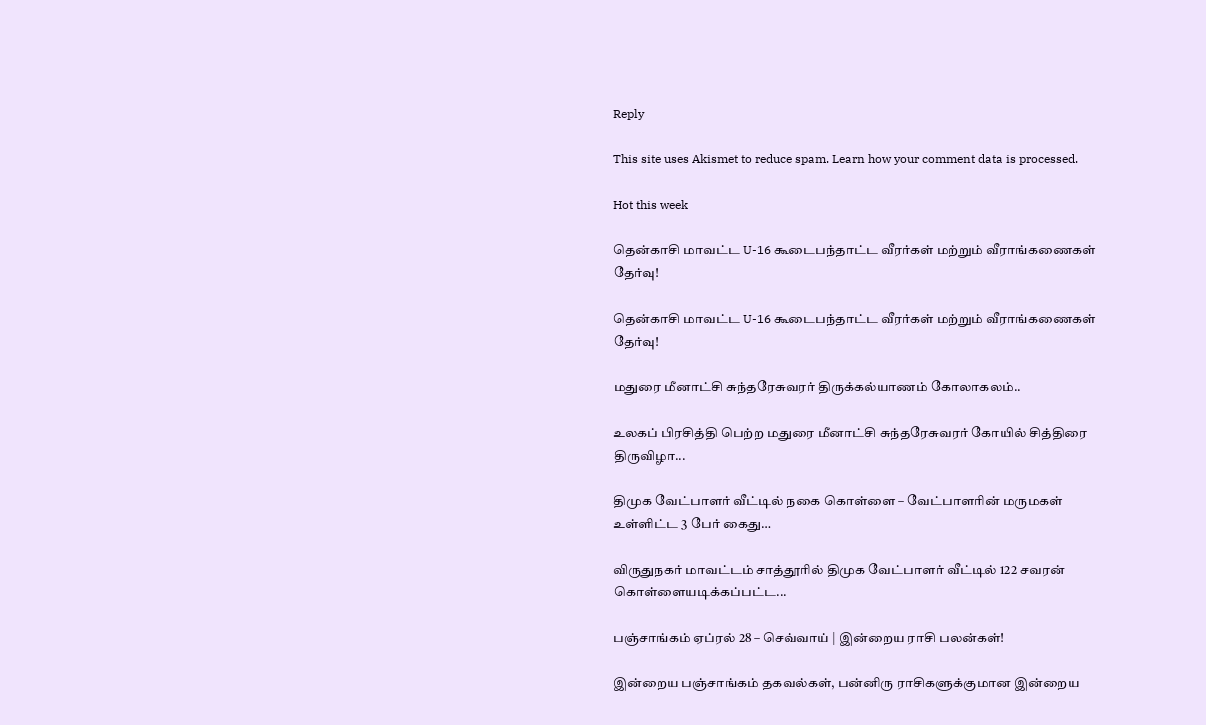Reply

This site uses Akismet to reduce spam. Learn how your comment data is processed.

Hot this week

தென்காசி மாவட்ட U-16 கூடைபந்தாட்ட வீரர்கள் மற்றும் வீராங்கணைகள் தேர்வு!

தென்காசி மாவட்ட U-16 கூடைபந்தாட்ட வீரர்கள் மற்றும் வீராங்கணைகள் தேர்வு!

மதுரை மீனாட்சி சுந்தரேசுவரர் திருக்கல்யாணம் கோலாகலம்..

உலகப் பிரசித்தி பெற்ற மதுரை மீனாட்சி சுந்தரேசுவரர் கோயில் சித்திரை திருவிழா...

திமுக வேட்பாளர் வீட்டில் நகை கொள்ளை – வேட்பாளரின் மருமகள் உள்ளிட்ட 3 பேர் கைது…

விருதுநகர் மாவட்டம் சாத்தூரில் திமுக வேட்பாளர் வீட்டில் 122 சவரன் கொள்ளையடிக்கப்பட்ட...

பஞ்சாங்கம் ஏப்ரல் 28 – செவ்வாய் | இன்றைய ராசி பலன்கள்!

இன்றைய பஞ்சாங்கம் தகவல்கள், பன்னிரு ராசிகளுக்குமான இன்றைய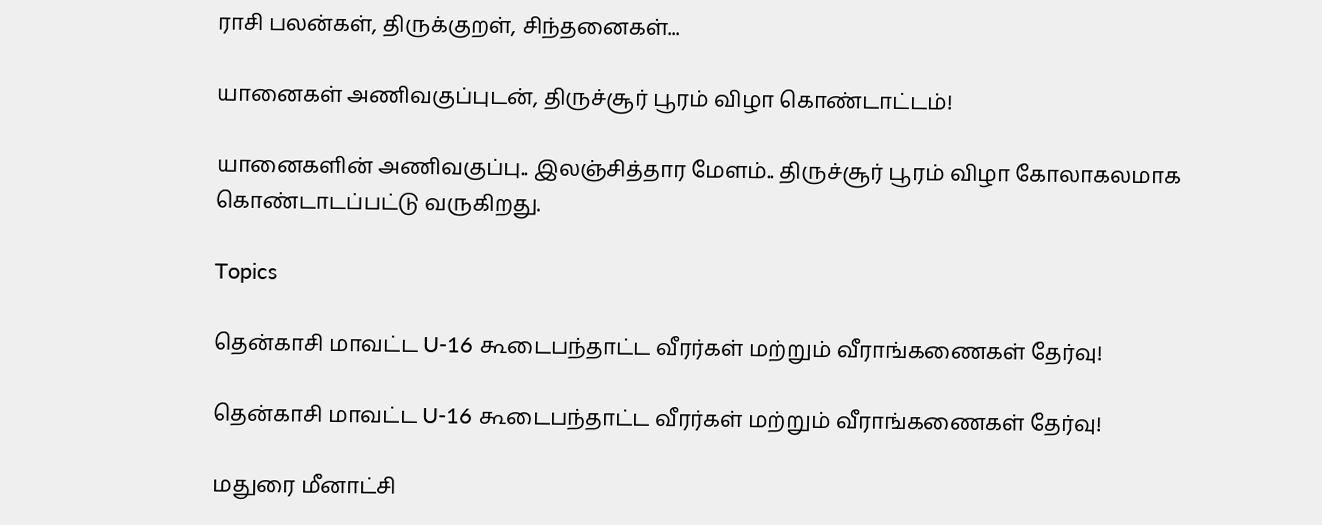ராசி பலன்கள், திருக்குறள், சிந்தனைகள்...

யானைகள் அணிவகுப்புடன், திருச்சூர் பூரம் விழா கொண்டாட்டம்!

யானைகளின் அணிவகுப்பு.. இலஞ்சித்தார மேளம்.. திருச்சூர் பூரம் விழா கோலாகலமாக கொண்டாடப்பட்டு வருகிறது.

Topics

தென்காசி மாவட்ட U-16 கூடைபந்தாட்ட வீரர்கள் மற்றும் வீராங்கணைகள் தேர்வு!

தென்காசி மாவட்ட U-16 கூடைபந்தாட்ட வீரர்கள் மற்றும் வீராங்கணைகள் தேர்வு!

மதுரை மீனாட்சி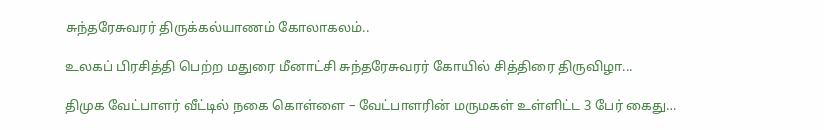சுந்தரேசுவரர் திருக்கல்யாணம் கோலாகலம்..

உலகப் பிரசித்தி பெற்ற மதுரை மீனாட்சி சுந்தரேசுவரர் கோயில் சித்திரை திருவிழா...

திமுக வேட்பாளர் வீட்டில் நகை கொள்ளை – வேட்பாளரின் மருமகள் உள்ளிட்ட 3 பேர் கைது…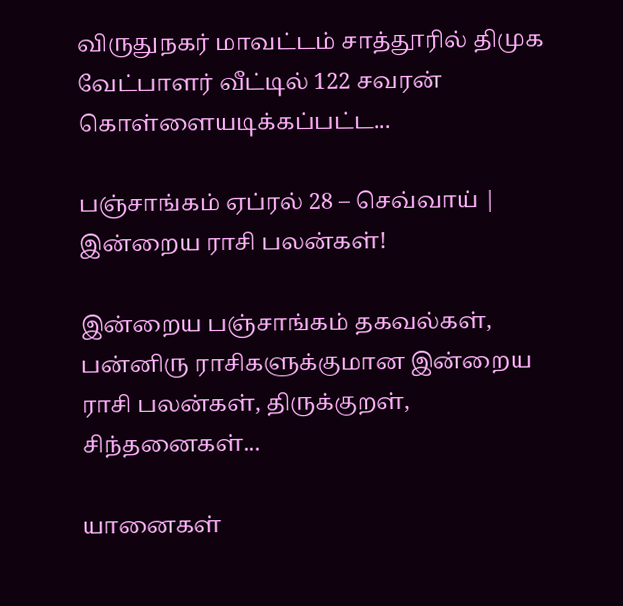விருதுநகர் மாவட்டம் சாத்தூரில் திமுக வேட்பாளர் வீட்டில் 122 சவரன் கொள்ளையடிக்கப்பட்ட...

பஞ்சாங்கம் ஏப்ரல் 28 – செவ்வாய் | இன்றைய ராசி பலன்கள்!

இன்றைய பஞ்சாங்கம் தகவல்கள், பன்னிரு ராசிகளுக்குமான இன்றைய ராசி பலன்கள், திருக்குறள், சிந்தனைகள்...

யானைகள்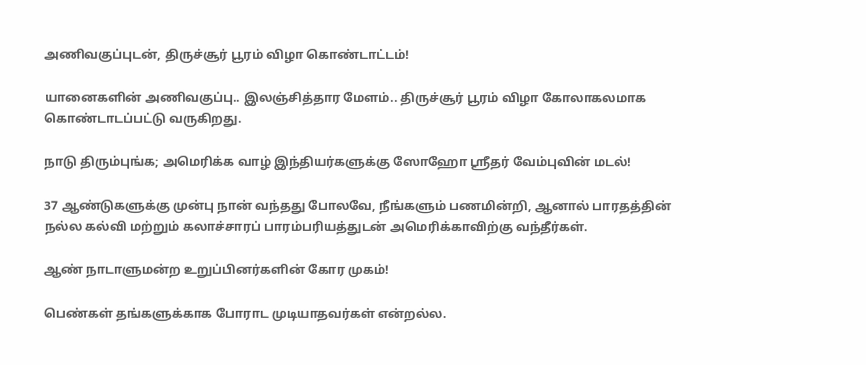அணிவகுப்புடன், திருச்சூர் பூரம் விழா கொண்டாட்டம்!

யானைகளின் அணிவகுப்பு.. இலஞ்சித்தார மேளம்.. திருச்சூர் பூரம் விழா கோலாகலமாக கொண்டாடப்பட்டு வருகிறது.

நாடு திரும்புங்க; அமெரிக்க வாழ் இந்தியர்களுக்கு ஸோஹோ ஸ்ரீதர் வேம்புவின் மடல்!

37 ஆண்டுகளுக்கு முன்பு நான் வந்தது போலவே, நீங்களும் பணமின்றி, ஆனால் பாரதத்தின் நல்ல கல்வி மற்றும் கலாச்சாரப் பாரம்பரியத்துடன் அமெரிக்காவிற்கு வந்தீர்கள்.

ஆண் நாடாளுமன்ற உறுப்பினர்களின் கோர முகம்!

பெண்கள் தங்களுக்காக போராட முடியாதவர்கள் என்றல்ல.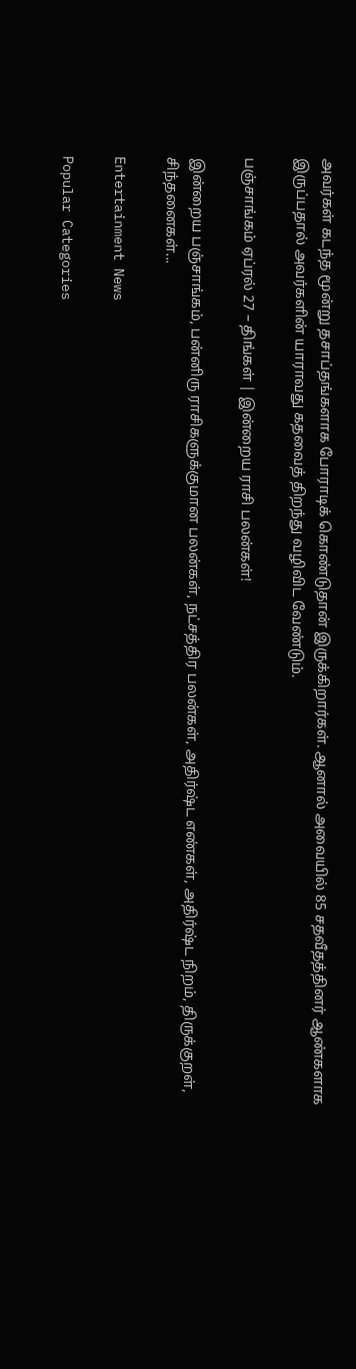அவர்கள் கடந்த மூன்று தசாப்தங்களாக போராடிக் கொண்டுதான் இருக்கிறார்கள். ஆனால் அவையில் 85 சதவீதத்தினர் ஆண்களாக இருப்பதால் அவர்களின் யாராவது கதவைத் திறந்து வழிவிட வேண்டும்.

பஞ்சாங்கம் ஏப்ரல் 27 – திங்கள் | இன்றைய ராசி பலன்கள்!

இன்றைய பஞ்சாங்கம், பன்னிரு ராசிகளுக்குமான பலன்கள், நட்சத்திர பலன்கள், அதிர்ஷ்ட எண்கள், அதிர்ஷ்ட நிறம், திருக்குறள், சிந்தனைகள்...

Entertainment News

Popular Categories